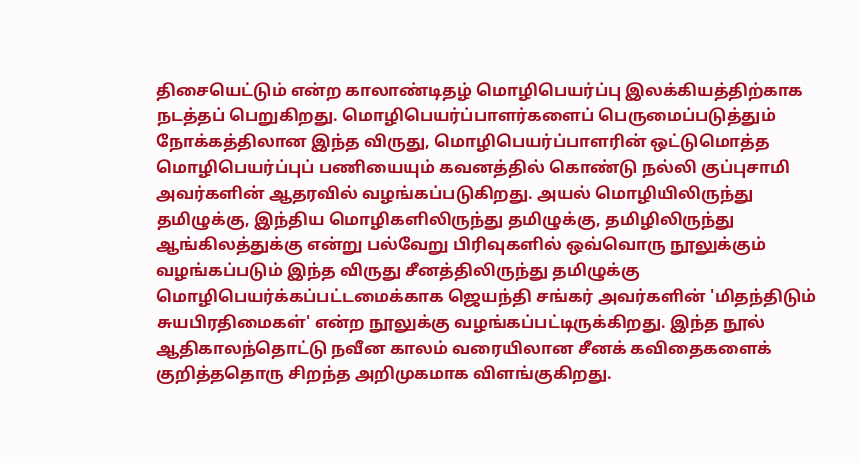திசையெட்டும் என்ற காலாண்டிதழ் மொழிபெயர்ப்பு இலக்கியத்திற்காக நடத்தப் பெறுகிறது. மொழிபெயர்ப்பாளர்களைப் பெருமைப்படுத்தும் நோக்கத்திலான இந்த விருது, மொழிபெயர்ப்பாளரின் ஒட்டுமொத்த மொழிபெயர்ப்புப் பணியையும் கவனத்தில் கொண்டு நல்லி குப்புசாமி அவர்களின் ஆதரவில் வழங்கப்படுகிறது. அயல் மொழியிலிருந்து தமிழுக்கு, இந்திய மொழிகளிலிருந்து தமிழுக்கு, தமிழிலிருந்து ஆங்கிலத்துக்கு என்று பல்வேறு பிரிவுகளில் ஒவ்வொரு நூலுக்கும் வழங்கப்படும் இந்த விருது சீனத்திலிருந்து தமிழுக்கு மொழிபெயர்க்கப்பட்டமைக்காக ஜெயந்தி சங்கர் அவர்களின் 'மிதந்திடும் சுயபிரதிமைகள்' என்ற நூலுக்கு வழங்கப்பட்டிருக்கிறது. இந்த நூல் ஆதிகாலந்தொட்டு நவீன காலம் வரையிலான சீனக் கவிதைகளைக் குறித்ததொரு சிறந்த அறிமுகமாக விளங்குகிறது.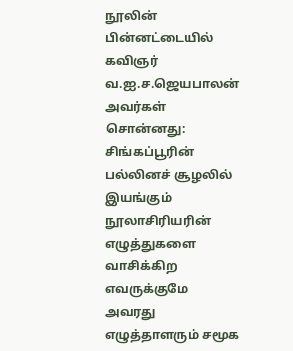நூலின் பின்னட்டையில் கவிஞர் வ.ஐ.ச.ஜெயபாலன் அவர்கள் சொன்னது:
சிங்கப்பூரின் பல்லினச் சூழலில் இயங்கும் நூலாசிரியரின் எழுத்துகளை வாசிக்கிற எவருக்குமே அவரது எழுத்தாளரும் சமூக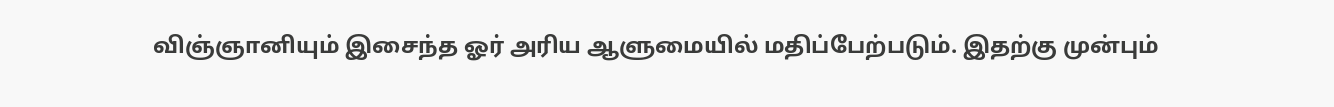விஞ்ஞானியும் இசைந்த ஓர் அரிய ஆளுமையில் மதிப்பேற்படும். இதற்கு முன்பும்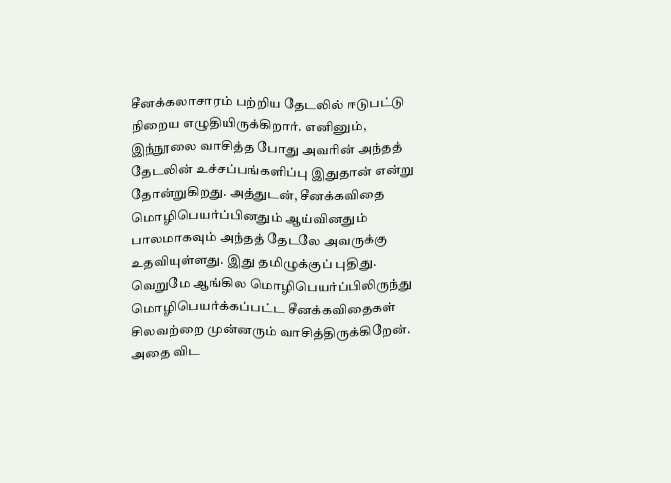சீனக்கலாசாரம் பற்றிய தேடலில் ஈடுபட்டு நிறைய எழுதியிருக்கிறார். எனினும், இந்நூலை வாசித்த போது அவரின் அந்தத் தேடலின் உச்சப்பங்களிப்பு இதுதான் என்று தோன்றுகிறது. அத்துடன், சீனக்கவிதை மொழிபெயர்ப்பினதும் ஆய்வினதும் பாலமாகவும் அந்தத் தேடலே அவருக்கு உதவியுள்ளது. இது தமிழுக்குப் புதிது. வெறுமே ஆங்கில மொழிபெயர்ப்பிலிருந்து மொழிபெயர்க்கப்பட்ட சீனக்கவிதைகள் சிலவற்றை முன்னரும் வாசித்திருக்கிறேன். அதை விட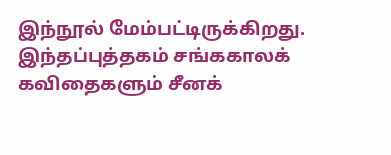இந்நூல் மேம்பட்டிருக்கிறது. இந்தப்புத்தகம் சங்ககாலக் கவிதைகளும் சீனக்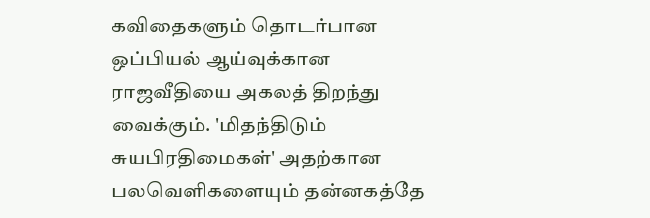கவிதைகளும் தொடர்பான ஒப்பியல் ஆய்வுக்கான ராஜவீதியை அகலத் திறந்து வைக்கும். 'மிதந்திடும் சுயபிரதிமைகள்' அதற்கான பலவெளிகளையும் தன்னகத்தே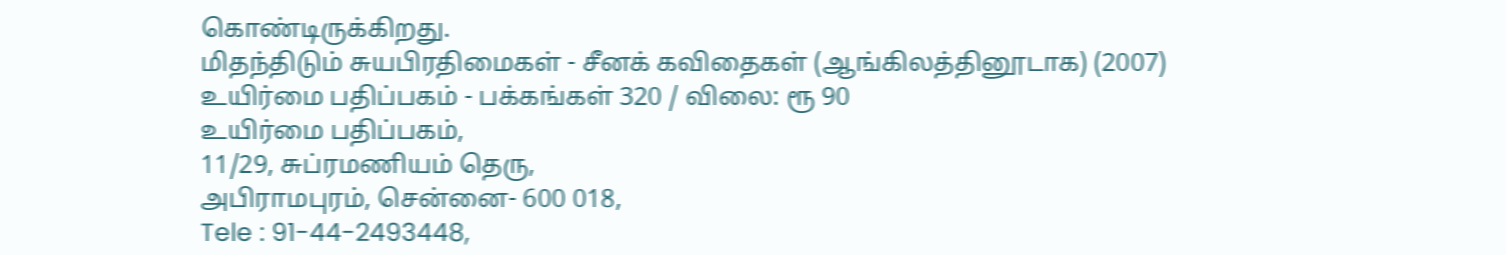கொண்டிருக்கிறது.
மிதந்திடும் சுயபிரதிமைகள் - சீனக் கவிதைகள் (ஆங்கிலத்தினூடாக) (2007)
உயிர்மை பதிப்பகம் - பக்கங்கள் 320 / விலை: ரூ 90
உயிர்மை பதிப்பகம்,
11/29, சுப்ரமணியம் தெரு,
அபிராமபுரம், சென்னை- 600 018,
Tele : 91-44-2493448,